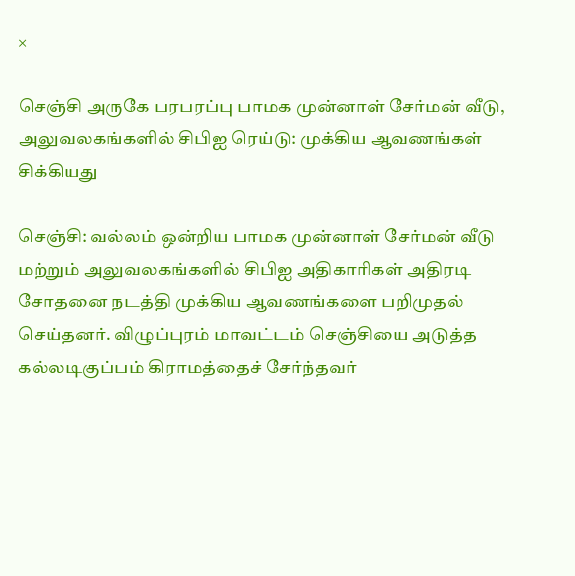×

செஞ்சி அருகே பரபரப்பு பாமக முன்னாள் சேர்மன் வீடு, அலுவலகங்களில் சிபிஐ ரெய்டு: முக்கிய ஆவணங்கள் சிக்கியது

செஞ்சி: வல்லம் ஒன்றிய பாமக முன்னாள் சேர்மன் வீடு மற்றும் அலுவலகங்களில் சிபிஐ அதிகாரிகள் அதிரடி சோதனை நடத்தி முக்கிய ஆவணங்களை பறிமுதல் செய்தனர். விழுப்புரம் மாவட்டம் செஞ்சியை அடுத்த கல்லடிகுப்பம் கிராமத்தைச் சேர்ந்தவர்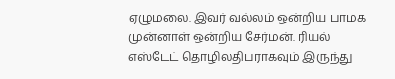ஏழுமலை. இவர் வல்லம் ஒன்றிய பாமக முன்னாள் ஒன்றிய சேர்மன். ரியல் எஸ்டேட் தொழிலதிபராகவும் இருந்து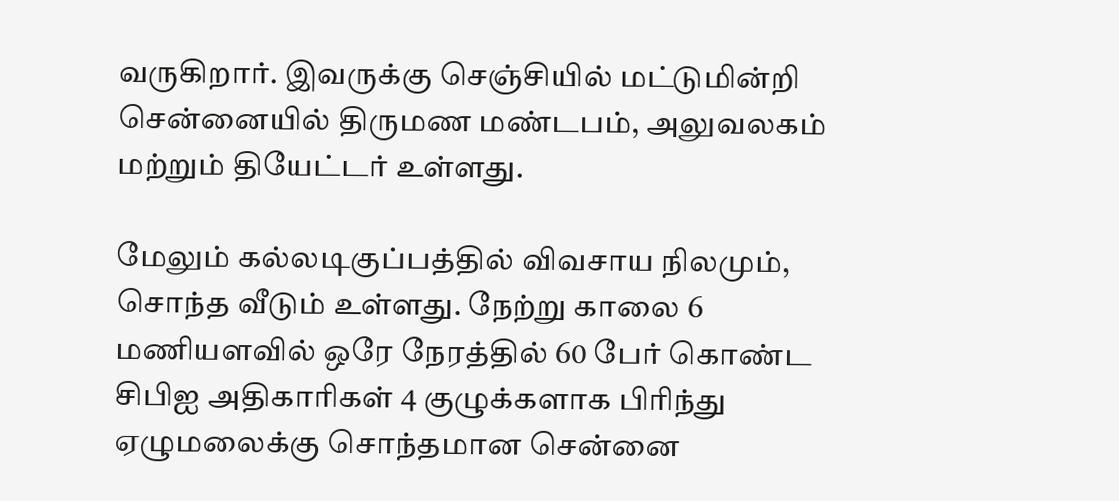வருகிறார். இவருக்கு செஞ்சியில் மட்டுமின்றி சென்னையில் திருமண மண்டபம், அலுவலகம் மற்றும் தியேட்டர் உள்ளது.

மேலும் கல்லடிகுப்பத்தில் விவசாய நிலமும், சொந்த வீடும் உள்ளது. நேற்று காலை 6 மணியளவில் ஒரே நேரத்தில் 60 பேர் கொண்ட சிபிஐ அதிகாரிகள் 4 குழுக்களாக பிரிந்து ஏழுமலைக்கு சொந்தமான சென்னை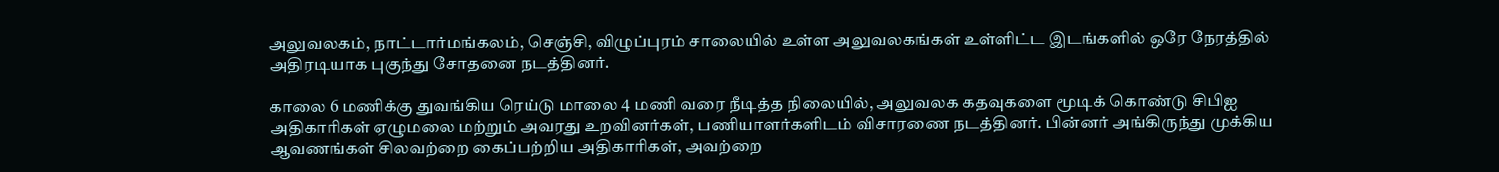அலுவலகம், நாட்டார்மங்கலம், செஞ்சி, விழுப்புரம் சாலையில் உள்ள அலுவலகங்கள் உள்ளிட்ட இடங்களில் ஒரே நேரத்தில் அதிரடியாக புகுந்து சோதனை நடத்தினர்.

காலை 6 மணிக்கு துவங்கிய ரெய்டு மாலை 4 மணி வரை நீடித்த நிலையில், அலுவலக கதவுகளை மூடிக் கொண்டு சிபிஐ அதிகாரிகள் ஏழுமலை மற்றும் அவரது உறவினர்கள், பணியாளர்களிடம் விசாரணை நடத்தினர். பின்னர் அங்கிருந்து முக்கிய ஆவணங்கள் சிலவற்றை கைப்பற்றிய அதிகாரிகள், அவற்றை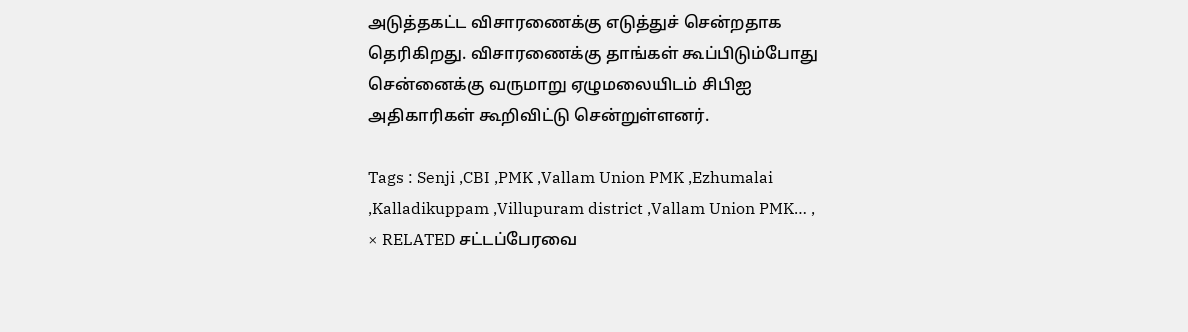அடுத்தகட்ட விசாரணைக்கு எடுத்துச் சென்றதாக தெரிகிறது. விசாரணைக்கு தாங்கள் கூப்பிடும்போது சென்னைக்கு வருமாறு ஏழுமலையிடம் சிபிஐ அதிகாரிகள் கூறிவிட்டு சென்றுள்ளனர்.

Tags : Senji ,CBI ,PMK ,Vallam Union PMK ,Ezhumalai ,Kalladikuppam ,Villupuram district ,Vallam Union PMK… ,
× RELATED சட்டப்பேரவை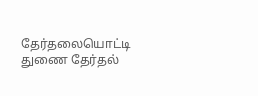தேர்தலையொட்டி துணை தேர்தல்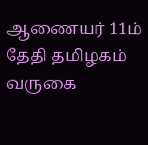ஆணையர் 11ம் தேதி தமிழகம் வருகை